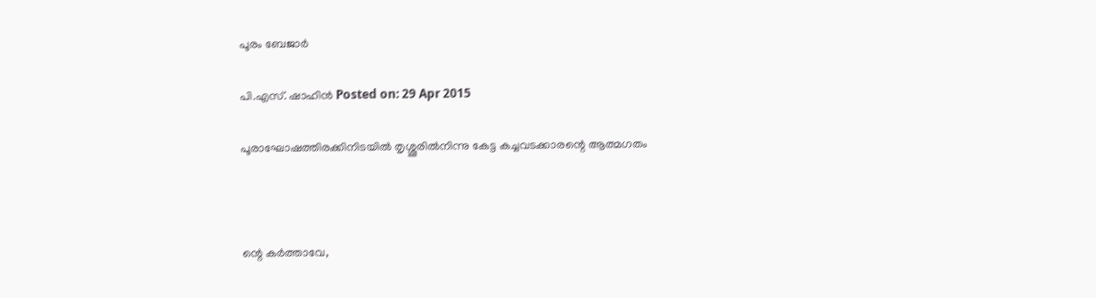പൂരം ബേജാര്‍

പി.എസ്. ഷാഹിന്‍ Posted on: 29 Apr 2015

പൂരാഘോഷത്തിരക്കിനിടയില്‍ തൃശ്ശൂരില്‍നിന്നു കേട്ട കച്ചവടക്കാരന്റെ ആത്മഗതം



ന്റെ കര്‍ത്താവേ,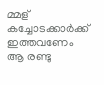മ്മള് കച്ചോടക്കാര്‍ക്ക് ഇത്തവണേം ആ രണ്ടു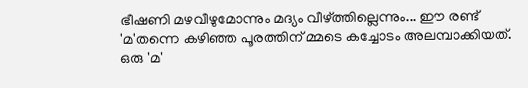ഭീഷണി മഴവീഴുമോന്നും മദ്യം വീഴ്ത്തില്ലെന്നും... ഈ രണ്ട് 'മ'തന്നെ കഴിഞ്ഞ പൂരത്തിന് മ്മടെ കച്ചോടം അലമ്പാക്കിയത്. ഒരു 'മ'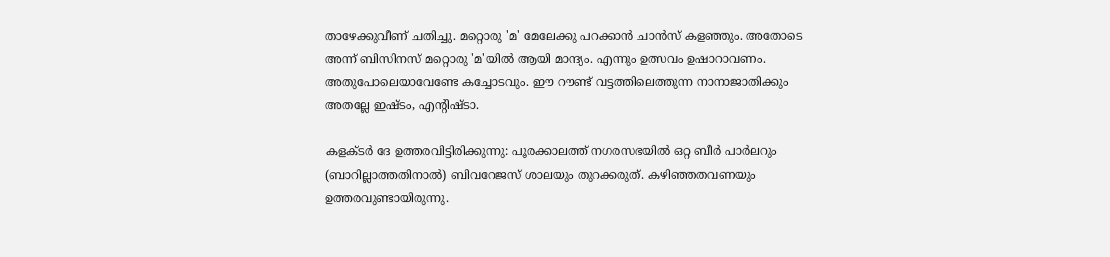താഴേക്കുവീണ് ചതിച്ചു. മറ്റൊരു 'മ' മേലേക്കു പറക്കാന്‍ ചാന്‍സ് കളഞ്ഞും. അതോടെ അന്ന് ബിസിനസ് മറ്റൊരു 'മ'യില്‍ ആയി മാന്ദ്യം. എന്നും ഉത്സവം ഉഷാറാവണം. അതുപോലെയാവേണ്ടേ കച്ചോടവും. ഈ റൗണ്ട് വട്ടത്തിലെത്തുന്ന നാനാജാതിക്കും അതല്ലേ ഇഷ്ടം, എന്റിഷ്ടാ.

കളക്ടര്‍ ദേ ഉത്തരവിട്ടിരിക്കുന്നു: പൂരക്കാലത്ത് നഗരസഭയില്‍ ഒറ്റ ബീര്‍ പാര്‍ലറും (ബാറില്ലാത്തതിനാല്‍) ബിവറേജസ് ശാലയും തുറക്കരുത്. കഴിഞ്ഞതവണയും ഉത്തരവുണ്ടായിരുന്നു.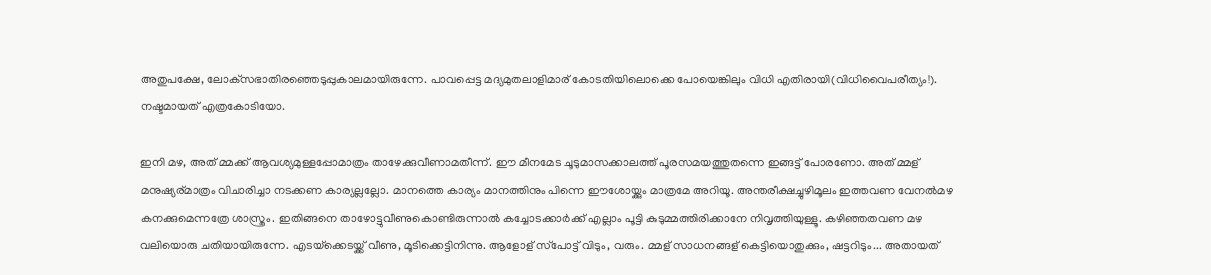അതുപക്ഷേ, ലോക്‌സഭാതിരഞ്ഞെടുപ്പുകാലമായിരുന്നേ. പാവപ്പെട്ട മദ്യമുതലാളിമാര് കോടതിയിലൊക്കെ പോയെങ്കിലും വിധി എതിരായി(വിധിവൈപരീത്യം!). നഷ്ടമായത് എത്രകോടിയോ.

ഇനി മഴ, അത് മ്മക്ക് ആവശ്യമുള്ളപ്പോമാത്രം താഴേക്കുവീണാമതീന്ന്. ഈ മീനമേട ചൂടുമാസക്കാലത്ത് പൂരസമയത്തുതന്നെ ഇങ്ങട്ട് പോരണോ. അത് മ്മള് മനുഷ്യര്മാത്രം വിചാരിച്ചാ നടക്കണ കാര്യല്ലല്ലോ. മാനത്തെ കാര്യം മാനത്തിനും പിന്നെ ഈശോയ്ക്കും മാത്രമേ അറിയൂ. അന്തരീക്ഷച്ചുഴിമൂലം ഇത്തവണ വേനല്‍മഴ കനക്കുമെന്നത്രേ ശാസ്ത്രം. ഇതിങ്ങനെ താഴോട്ടുവീണുകൊണ്ടിരുന്നാല്‍ കച്ചോടക്കാര്‍ക്ക് എല്ലാം പൂട്ടി കുടുമ്മത്തിരിക്കാനേ നിവൃത്തിയുള്ളൂ. കഴിഞ്ഞതവണ മഴ വലിയൊരു ചതിയായിരുന്നേ. എടയ്‌ക്കെടയ്ക്ക് വീണു, മൂടിക്കെട്ടിനിന്നു. ആളോള് സ്‌പോട്ട് വിടും, വരും. മ്മള് സാധനങ്ങള് കെട്ടിയൊതുക്കും, ഷട്ടറിടും... അതായത്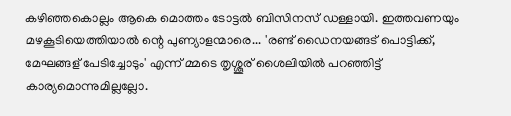കഴിഞ്ഞകൊല്ലം ആകെ മൊത്തം ടോട്ടല്‍ ബിസിനസ് ഡള്ളായി. ഇത്തവണയും മഴകൂടിയെത്തിയാല്‍ ന്റെ പുണ്യാളന്മാരെ... 'രണ്ട് ഡൈനയങ്ങട് പൊട്ടിക്ക്, മേഘങ്ങള് പേടിച്ചോടും' എന്ന് മ്മടെ തൃശ്ശൂര് ശൈലിയില്‍ പറഞ്ഞിട്ട് കാര്യമൊന്നുമില്ലല്ലോ.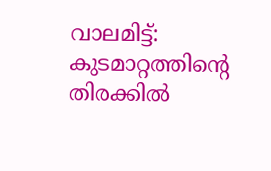വാലമിട്ട്: കുടമാറ്റത്തിന്റെ തിരക്കില്‍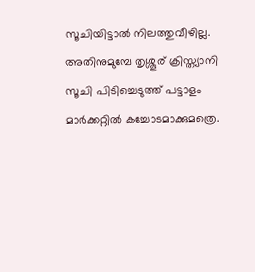സൂചിയിട്ടാല്‍ നിലത്തുവീഴില്ല. അതിനുമുമ്പേ തൃശ്ശൂര് ക്രിസ്ത്യാനി സൂചി പിടിച്ചെടുത്ത് പട്ടാളം മാര്‍ക്കറ്റില്‍ കച്ചോടമാക്കുമത്രെ.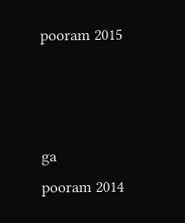pooram 2015



ga
pooram 2014